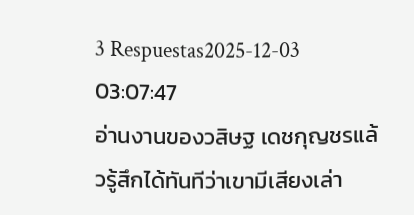3 Respuestas2025-12-03 03:07:47
อ่านงานของวสิษฐ เดชกุญชรแล้วรู้สึกได้ทันทีว่าเขามีเสียงเล่า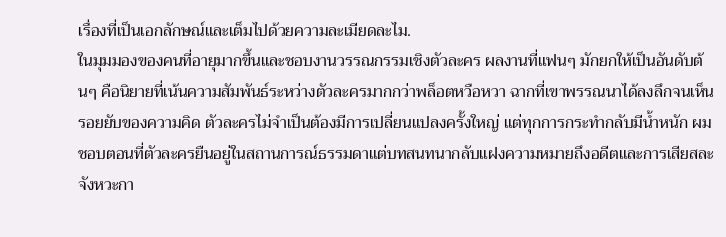เรื่องที่เป็นเอกลักษณ์และเต็มไปด้วยความละเมียดละไม.
ในมุมมองของคนที่อายุมากขึ้นและชอบงานวรรณกรรมเชิงตัวละคร ผลงานที่แฟนๆ มักยกให้เป็นอันดับต้นๆ คือนิยายที่เน้นความสัมพันธ์ระหว่างตัวละครมากกว่าพล็อตหวือหวา ฉากที่เขาพรรณนาได้ลงลึกจนเห็นรอยยับของความคิด ตัวละครไม่จำเป็นต้องมีการเปลี่ยนแปลงครั้งใหญ่ แต่ทุกการกระทำกลับมีน้ำหนัก ผมชอบตอนที่ตัวละครยืนอยู่ในสถานการณ์ธรรมดาแต่บทสนทนากลับแฝงความหมายถึงอดีตและการเสียสละ จังหวะกา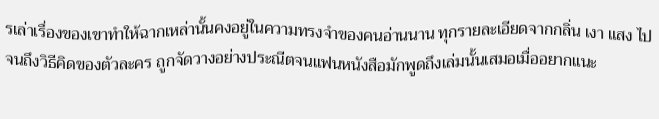รเล่าเรื่องของเขาทำให้ฉากเหล่านั้นคงอยู่ในความทรงจำของคนอ่านนาน ทุกรายละเอียดจากกลิ่น เงา แสง ไปจนถึงวิธีคิดของตัวละคร ถูกจัดวางอย่างประณีตจนแฟนหนังสือมักพูดถึงเล่มนั้นเสมอเมื่ออยากแนะ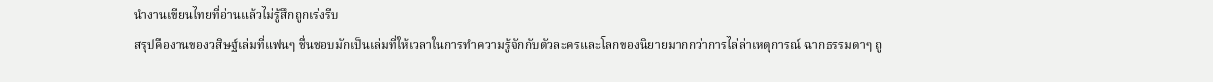นำงานเขียนไทยที่อ่านแล้วไม่รู้สึกถูกเร่งรีบ
สรุปคืองานของวสิษฐ์เล่มที่แฟนๆ ชื่นชอบมักเป็นเล่มที่ให้เวลาในการทำความรู้จักกับตัวละครและโลกของนิยายมากกว่าการไล่ล่าเหตุการณ์ ฉากธรรมดาๆ ถู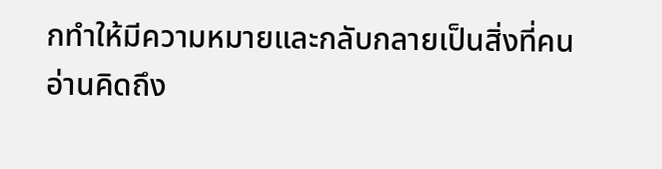กทำให้มีความหมายและกลับกลายเป็นสิ่งที่คนอ่านคิดถึง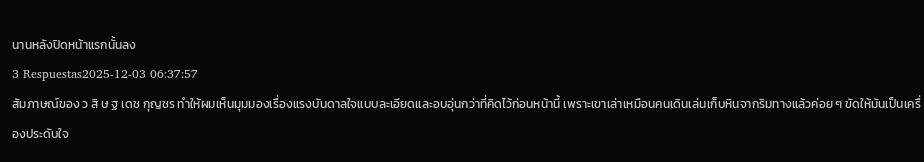นานหลังปิดหน้าแรกนั้นลง
3 Respuestas2025-12-03 06:37:57
สัมภาษณ์ของ ว สิ ษ ฐ เดช กุญชร ทำให้ผมเห็นมุมมองเรื่องแรงบันดาลใจแบบละเอียดและอบอุ่นกว่าที่คิดไว้ก่อนหน้านี้ เพราะเขาเล่าเหมือนคนเดินเล่นเก็บหินจากริมทางแล้วค่อย ๆ ขัดให้มันเป็นเครื่องประดับใจ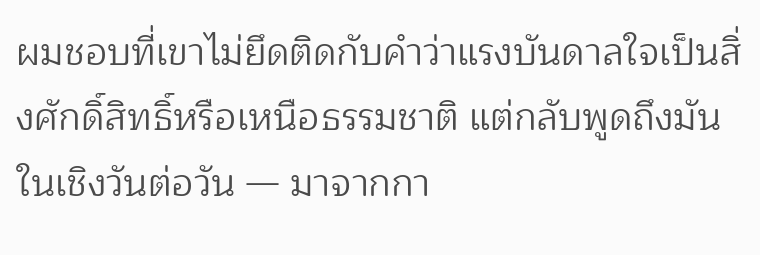ผมชอบที่เขาไม่ยึดติดกับคำว่าแรงบันดาลใจเป็นสิ่งศักดิ์สิทธิ์หรือเหนือธรรมชาติ แต่กลับพูดถึงมันในเชิงวันต่อวัน — มาจากกา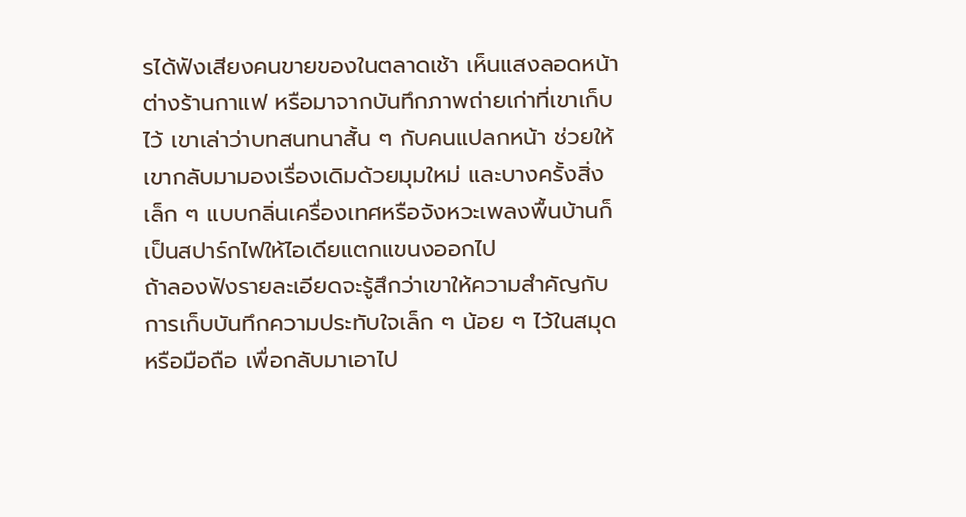รได้ฟังเสียงคนขายของในตลาดเช้า เห็นแสงลอดหน้าต่างร้านกาแฟ หรือมาจากบันทึกภาพถ่ายเก่าที่เขาเก็บไว้ เขาเล่าว่าบทสนทนาสั้น ๆ กับคนแปลกหน้า ช่วยให้เขากลับมามองเรื่องเดิมด้วยมุมใหม่ และบางครั้งสิ่งเล็ก ๆ แบบกลิ่นเครื่องเทศหรือจังหวะเพลงพื้นบ้านก็เป็นสปาร์กไฟให้ไอเดียแตกแขนงออกไป
ถ้าลองฟังรายละเอียดจะรู้สึกว่าเขาให้ความสำคัญกับการเก็บบันทึกความประทับใจเล็ก ๆ น้อย ๆ ไว้ในสมุดหรือมือถือ เพื่อกลับมาเอาไป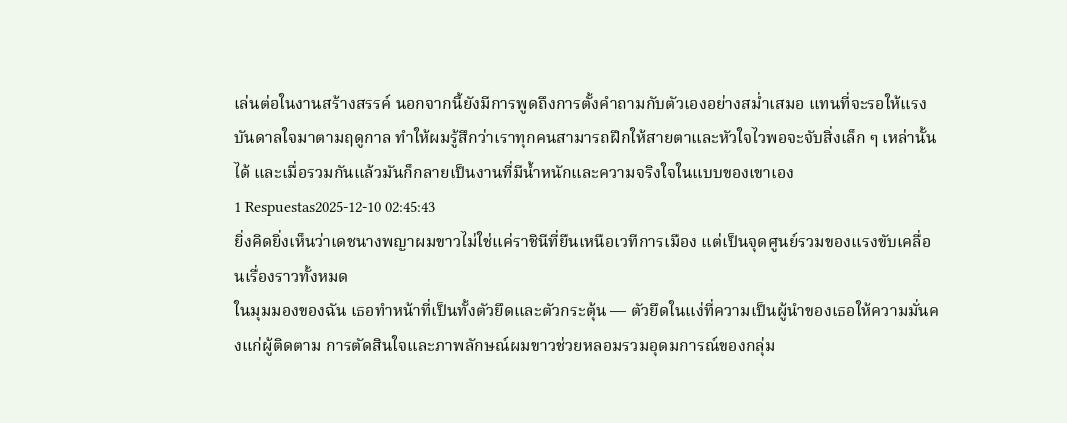เล่นต่อในงานสร้างสรรค์ นอกจากนี้ยังมีการพูดถึงการตั้งคำถามกับตัวเองอย่างสม่ำเสมอ แทนที่จะรอให้แรงบันดาลใจมาตามฤดูกาล ทำให้ผมรู้สึกว่าเราทุกคนสามารถฝึกให้สายตาและหัวใจไวพอจะจับสิ่งเล็ก ๆ เหล่านั้นได้ และเมื่อรวมกันแล้วมันก็กลายเป็นงานที่มีน้ำหนักและความจริงใจในแบบของเขาเอง
1 Respuestas2025-12-10 02:45:43
ยิ่งคิดยิ่งเห็นว่าเดชนางพญาผมขาวไม่ใช่แค่ราชินีที่ยืนเหนือเวทีการเมือง แต่เป็นจุดศูนย์รวมของแรงขับเคลื่อนเรื่องราวทั้งหมด
ในมุมมองของฉัน เธอทำหน้าที่เป็นทั้งตัวยึดและตัวกระตุ้น — ตัวยึดในแง่ที่ความเป็นผู้นำของเธอให้ความมั่นคงแก่ผู้ติดตาม การตัดสินใจและภาพลักษณ์ผมขาวช่วยหลอมรวมอุดมการณ์ของกลุ่ม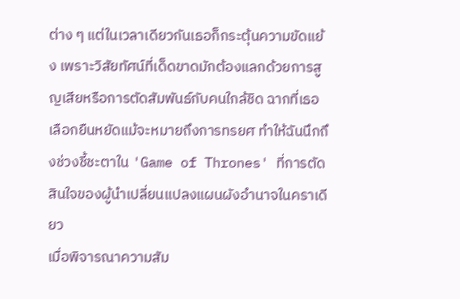ต่าง ๆ แต่ในเวลาเดียวกันเธอก็กระตุ้นความขัดแย้ง เพราะวิสัยทัศน์ที่เด็ดขาดมักต้องแลกด้วยการสูญเสียหรือการตัดสัมพันธ์กับคนใกล้ชิด ฉากที่เธอเลือกยืนหยัดแม้จะหมายถึงการทรยศ ทำให้ฉันนึกถึงช่วงชี้ชะตาใน 'Game of Thrones' ที่การตัดสินใจของผู้นำเปลี่ยนแปลงแผนผังอำนาจในคราเดียว
เมื่อพิจารณาความสัม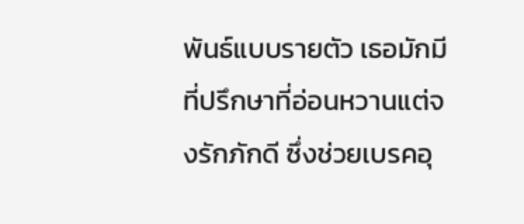พันธ์แบบรายตัว เธอมักมีที่ปรึกษาที่อ่อนหวานแต่จงรักภักดี ซึ่งช่วยเบรคอุ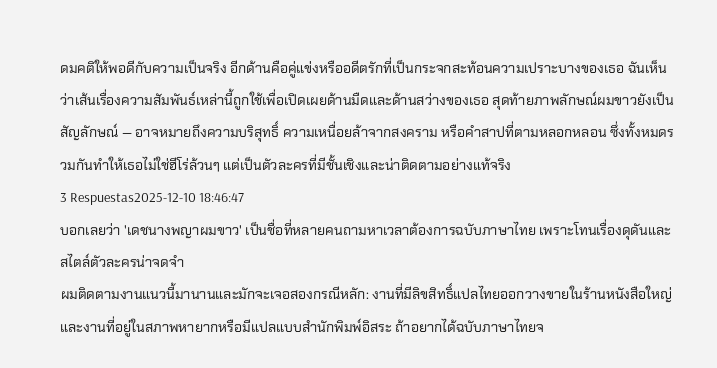ดมคติให้พอดีกับความเป็นจริง อีกด้านคือคู่แข่งหรืออดีตรักที่เป็นกระจกสะท้อนความเปราะบางของเธอ ฉันเห็นว่าเส้นเรื่องความสัมพันธ์เหล่านี้ถูกใช้เพื่อเปิดเผยด้านมืดและด้านสว่างของเธอ สุดท้ายภาพลักษณ์ผมขาวยังเป็นสัญลักษณ์ — อาจหมายถึงความบริสุทธิ์ ความเหนื่อยล้าจากสงคราม หรือคำสาปที่ตามหลอกหลอน ซึ่งทั้งหมดรวมกันทำให้เธอไม่ใช่ฮีโร่ล้วนๆ แต่เป็นตัวละครที่มีชั้นเชิงและน่าติดตามอย่างแท้จริง
3 Respuestas2025-12-10 18:46:47
บอกเลยว่า 'เดชนางพญาผมขาว' เป็นชื่อที่หลายคนถามหาเวลาต้องการฉบับภาษาไทย เพราะโทนเรื่องดุดันและสไตล์ตัวละครน่าจดจำ
ผมติดตามงานแนวนี้มานานและมักจะเจอสองกรณีหลัก: งานที่มีลิขสิทธิ์แปลไทยออกวางขายในร้านหนังสือใหญ่ และงานที่อยู่ในสภาพหายากหรือมีแปลแบบสำนักพิมพ์อิสระ ถ้าอยากได้ฉบับภาษาไทยจ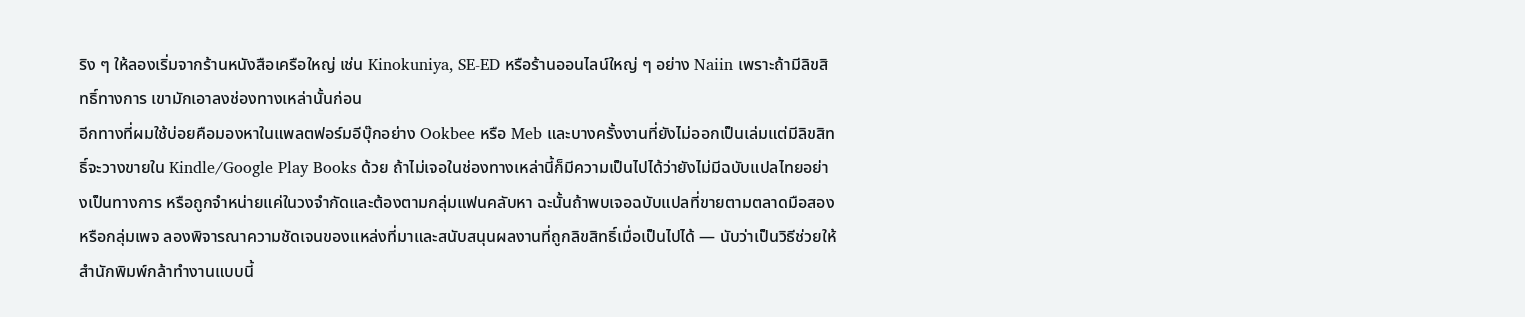ริง ๆ ให้ลองเริ่มจากร้านหนังสือเครือใหญ่ เช่น Kinokuniya, SE-ED หรือร้านออนไลน์ใหญ่ ๆ อย่าง Naiin เพราะถ้ามีลิขสิทธิ์ทางการ เขามักเอาลงช่องทางเหล่านั้นก่อน
อีกทางที่ผมใช้บ่อยคือมองหาในแพลตฟอร์มอีบุ๊กอย่าง Ookbee หรือ Meb และบางครั้งงานที่ยังไม่ออกเป็นเล่มแต่มีลิขสิทธิ์จะวางขายใน Kindle/Google Play Books ด้วย ถ้าไม่เจอในช่องทางเหล่านี้ก็มีความเป็นไปได้ว่ายังไม่มีฉบับแปลไทยอย่างเป็นทางการ หรือถูกจำหน่ายแค่ในวงจำกัดและต้องตามกลุ่มแฟนคลับหา ฉะนั้นถ้าพบเจอฉบับแปลที่ขายตามตลาดมือสองหรือกลุ่มเพจ ลองพิจารณาความชัดเจนของแหล่งที่มาและสนับสนุนผลงานที่ถูกลิขสิทธิ์เมื่อเป็นไปได้ — นับว่าเป็นวิธีช่วยให้สำนักพิมพ์กล้าทำงานแบบนี้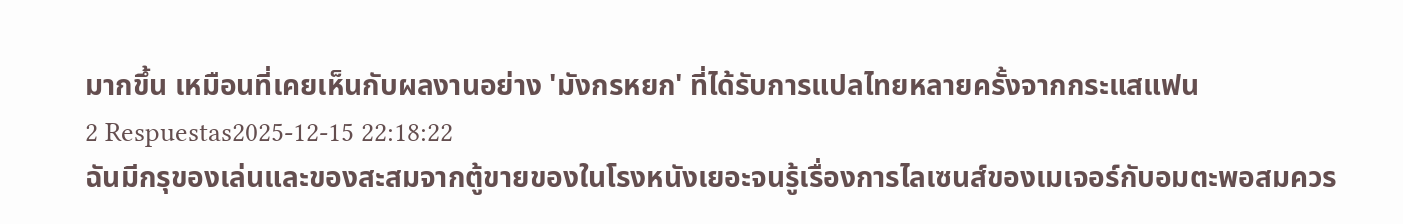มากขึ้น เหมือนที่เคยเห็นกับผลงานอย่าง 'มังกรหยก' ที่ได้รับการแปลไทยหลายครั้งจากกระแสแฟน
2 Respuestas2025-12-15 22:18:22
ฉันมีกรุของเล่นและของสะสมจากตู้ขายของในโรงหนังเยอะจนรู้เรื่องการไลเซนส์ของเมเจอร์กับอมตะพอสมควร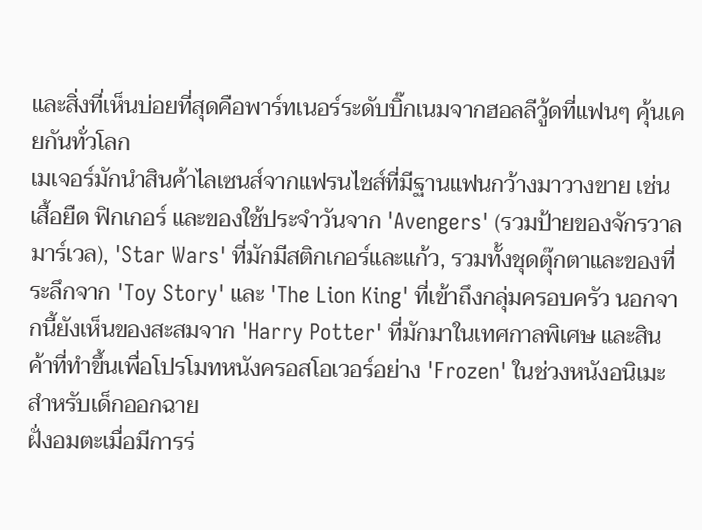และสิ่งที่เห็นบ่อยที่สุดคือพาร์ทเนอร์ระดับบิ๊กเนมจากฮอลลีวู้ดที่แฟนๆ คุ้นเคยกันทั่วโลก
เมเจอร์มักนำสินค้าไลเซนส์จากแฟรนไชส์ที่มีฐานแฟนกว้างมาวางขาย เช่น เสื้อยืด ฟิกเกอร์ และของใช้ประจำวันจาก 'Avengers' (รวมป้ายของจักรวาลมาร์เวล), 'Star Wars' ที่มักมีสติกเกอร์และแก้ว, รวมทั้งชุดตุ๊กตาและของที่ระลึกจาก 'Toy Story' และ 'The Lion King' ที่เข้าถึงกลุ่มครอบครัว นอกจากนี้ยังเห็นของสะสมจาก 'Harry Potter' ที่มักมาในเทศกาลพิเศษ และสินค้าที่ทำขึ้นเพื่อโปรโมทหนังครอสโอเวอร์อย่าง 'Frozen' ในช่วงหนังอนิเมะสำหรับเด็กออกฉาย
ฝั่งอมตะเมื่อมีการร่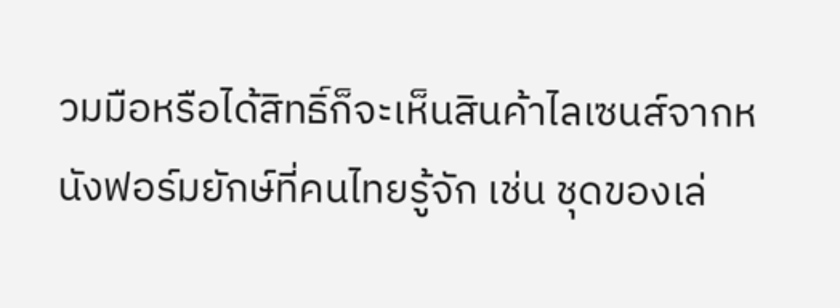วมมือหรือได้สิทธิ์ก็จะเห็นสินค้าไลเซนส์จากหนังฟอร์มยักษ์ที่คนไทยรู้จัก เช่น ชุดของเล่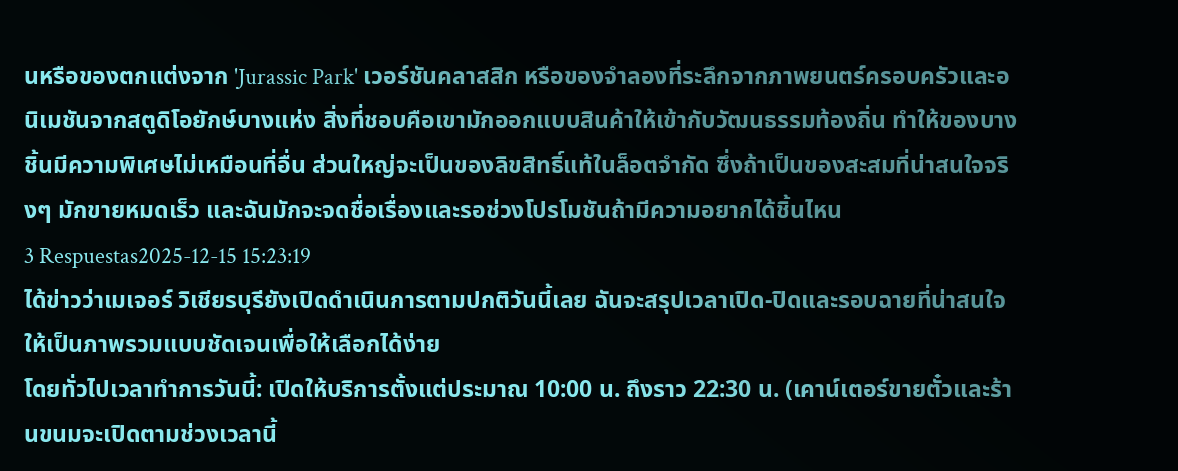นหรือของตกแต่งจาก 'Jurassic Park' เวอร์ชันคลาสสิก หรือของจำลองที่ระลึกจากภาพยนตร์ครอบครัวและอนิเมชันจากสตูดิโอยักษ์บางแห่ง สิ่งที่ชอบคือเขามักออกแบบสินค้าให้เข้ากับวัฒนธรรมท้องถิ่น ทำให้ของบางชิ้นมีความพิเศษไม่เหมือนที่อื่น ส่วนใหญ่จะเป็นของลิขสิทธิ์แท้ในล็อตจำกัด ซึ่งถ้าเป็นของสะสมที่น่าสนใจจริงๆ มักขายหมดเร็ว และฉันมักจะจดชื่อเรื่องและรอช่วงโปรโมชันถ้ามีความอยากได้ชิ้นไหน
3 Respuestas2025-12-15 15:23:19
ได้ข่าวว่าเมเจอร์ วิเชียรบุรียังเปิดดำเนินการตามปกติวันนี้เลย ฉันจะสรุปเวลาเปิด-ปิดและรอบฉายที่น่าสนใจให้เป็นภาพรวมแบบชัดเจนเพื่อให้เลือกได้ง่าย
โดยทั่วไปเวลาทำการวันนี้: เปิดให้บริการตั้งแต่ประมาณ 10:00 น. ถึงราว 22:30 น. (เคาน์เตอร์ขายตั๋วและร้านขนมจะเปิดตามช่วงเวลานี้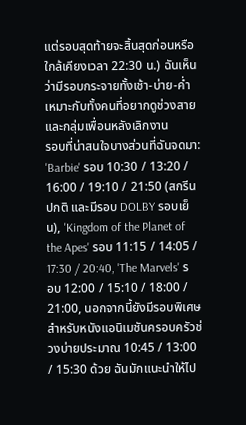แต่รอบสุดท้ายจะสิ้นสุดก่อนหรือใกล้เคียงเวลา 22:30 น.) ฉันเห็นว่ามีรอบกระจายทั้งเช้า-บ่าย-ค่ำ เหมาะกับทั้งคนที่อยากดูช่วงสายและกลุ่มเพื่อนหลังเลิกงาน
รอบที่น่าสนใจบางส่วนที่ฉันจดมา: 'Barbie' รอบ 10:30 / 13:20 / 16:00 / 19:10 / 21:50 (สกรีนปกติ และมีรอบ DOLBY รอบเย็น), 'Kingdom of the Planet of the Apes' รอบ 11:15 / 14:05 / 17:30 / 20:40, 'The Marvels' รอบ 12:00 / 15:10 / 18:00 / 21:00, นอกจากนี้ยังมีรอบพิเศษสำหรับหนังแอนิเมชันครอบครัวช่วงบ่ายประมาณ 10:45 / 13:00 / 15:30 ด้วย ฉันมักแนะนำให้ไป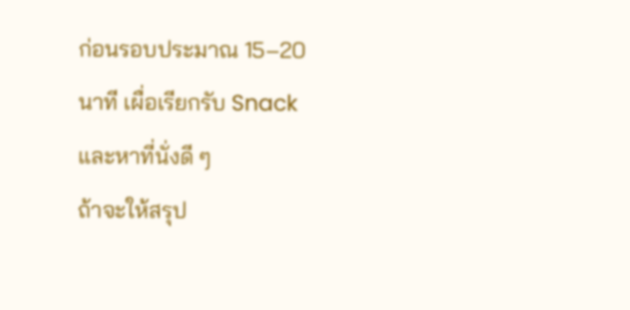ก่อนรอบประมาณ 15–20 นาที เผื่อเรียกรับ Snack และหาที่นั่งดี ๆ
ถ้าจะให้สรุป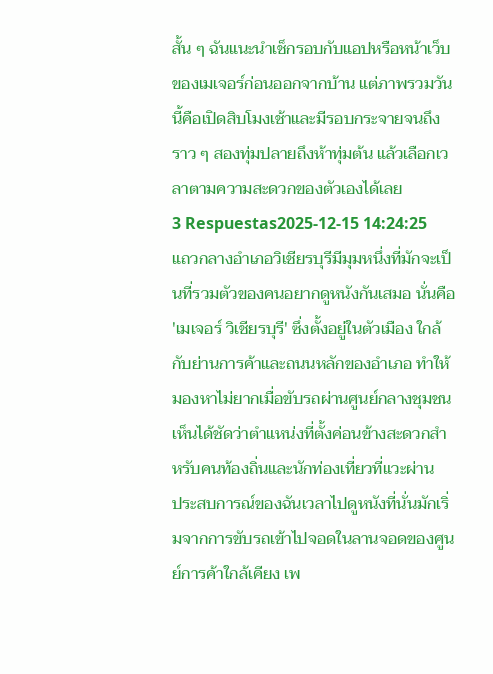สั้น ๆ ฉันแนะนำเช็กรอบกับแอปหรือหน้าเว็บของเมเจอร์ก่อนออกจากบ้าน แต่ภาพรวมวันนี้คือเปิดสิบโมงเช้าและมีรอบกระจายจนถึงราว ๆ สองทุ่มปลายถึงห้าทุ่มต้น แล้วเลือกเวลาตามความสะดวกของตัวเองได้เลย
3 Respuestas2025-12-15 14:24:25
แถวกลางอำเภอวิเชียรบุรีมีมุมหนึ่งที่มักจะเป็นที่รวมตัวของคนอยากดูหนังกันเสมอ นั่นคือ 'เมเจอร์ วิเชียรบุรี' ซึ่งตั้งอยู่ในตัวเมือง ใกล้กับย่านการค้าและถนนหลักของอำเภอ ทำให้มองหาไม่ยากเมื่อขับรถผ่านศูนย์กลางชุมชน เห็นได้ชัดว่าตำแหน่งที่ตั้งค่อนข้างสะดวกสำหรับคนท้องถิ่นและนักท่องเที่ยวที่แวะผ่าน
ประสบการณ์ของฉันเวลาไปดูหนังที่นั่นมักเริ่มจากการขับรถเข้าไปจอดในลานจอดของศูนย์การค้าใกล้เคียง เพ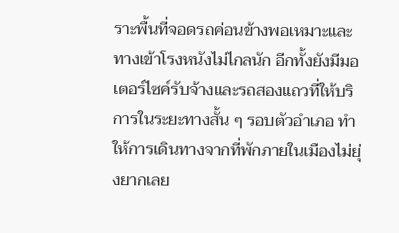ราะพื้นที่จอดรถค่อนข้างพอเหมาะและทางเข้าโรงหนังไม่ไกลนัก อีกทั้งยังมีมอเตอร์ไซค์รับจ้างและรถสองแถวที่ให้บริการในระยะทางสั้น ๆ รอบตัวอำเภอ ทำให้การเดินทางจากที่พักภายในเมืองไม่ยุ่งยากเลย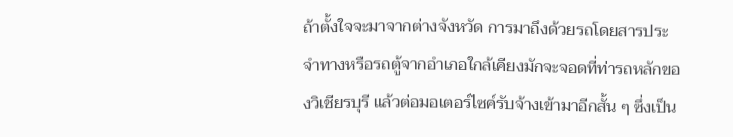ถ้าตั้งใจจะมาจากต่างจังหวัด การมาถึงด้วยรถโดยสารประจำทางหรือรถตู้จากอำเภอใกล้เคียงมักจะจอดที่ท่ารถหลักของวิเชียรบุรี แล้วต่อมอเตอร์ไซค์รับจ้างเข้ามาอีกสั้น ๆ ซึ่งเป็น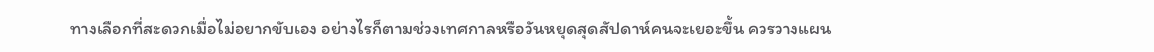ทางเลือกที่สะดวกเมื่อไม่อยากขับเอง อย่างไรก็ตามช่วงเทศกาลหรือวันหยุดสุดสัปดาห์คนจะเยอะขึ้น ควรวางแผน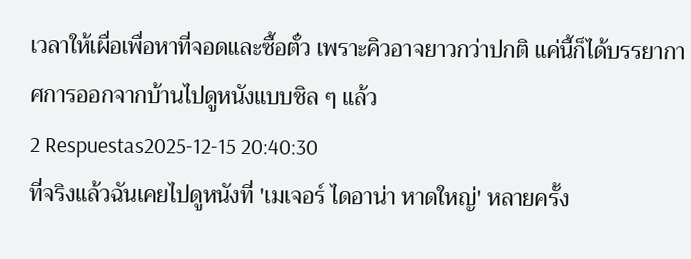เวลาให้เผื่อเพื่อหาที่จอดและซื้อตั๋ว เพราะคิวอาจยาวกว่าปกติ แค่นี้ก็ได้บรรยากาศการออกจากบ้านไปดูหนังแบบชิล ๆ แล้ว
2 Respuestas2025-12-15 20:40:30
ที่จริงแล้วฉันเคยไปดูหนังที่ 'เมเจอร์ ไดอาน่า หาดใหญ่' หลายครั้ง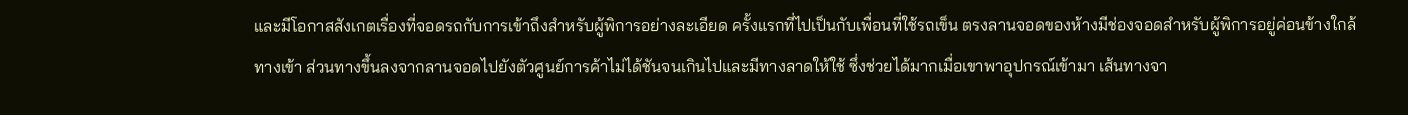และมีโอกาสสังเกตเรื่องที่จอดรถกับการเข้าถึงสำหรับผู้พิการอย่างละเอียด ครั้งแรกที่ไปเป็นกับเพื่อนที่ใช้รถเข็น ตรงลานจอดของห้างมีช่องจอดสำหรับผู้พิการอยู่ค่อนข้างใกล้ทางเข้า ส่วนทางขึ้นลงจากลานจอดไปยังตัวศูนย์การค้าไม่ได้ชันจนเกินไปและมีทางลาดให้ใช้ ซึ่งช่วยได้มากเมื่อเขาพาอุปกรณ์เข้ามา เส้นทางจา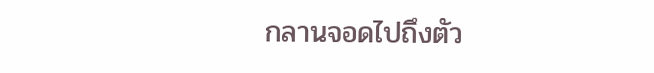กลานจอดไปถึงตัว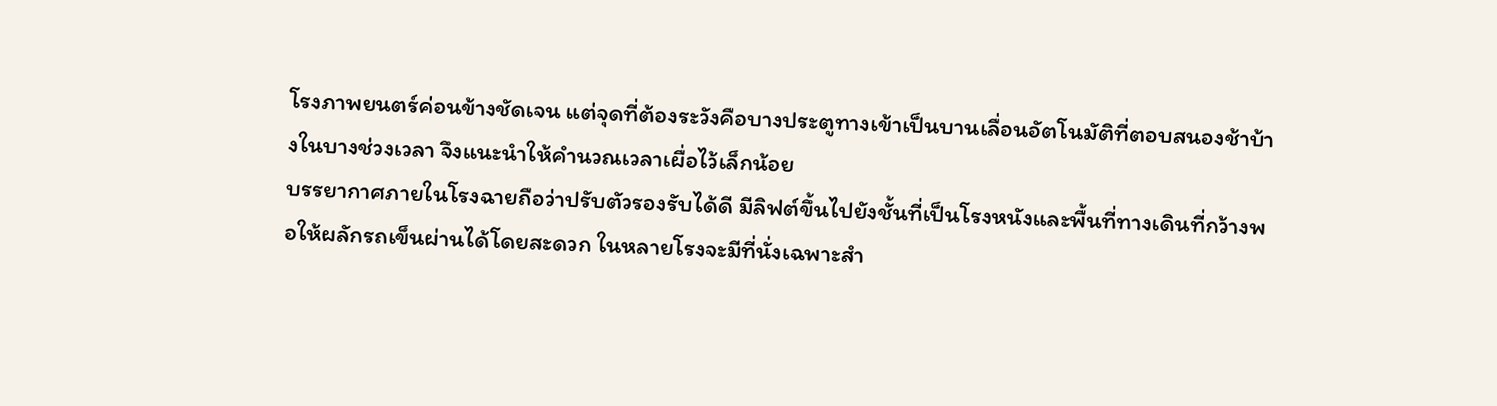โรงภาพยนตร์ค่อนข้างชัดเจน แต่จุดที่ต้องระวังคือบางประตูทางเข้าเป็นบานเลื่อนอัตโนมัติที่ตอบสนองช้าบ้างในบางช่วงเวลา จึงแนะนำให้คำนวณเวลาเผื่อไว้เล็กน้อย
บรรยากาศภายในโรงฉายถือว่าปรับตัวรองรับได้ดี มีลิฟต์ขึ้นไปยังชั้นที่เป็นโรงหนังและพื้นที่ทางเดินที่กว้างพอให้ผลักรถเข็นผ่านได้โดยสะดวก ในหลายโรงจะมีที่นั่งเฉพาะสำ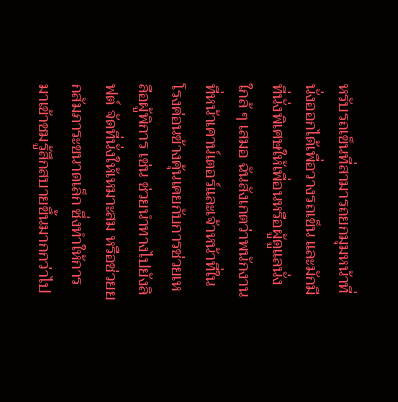หรับรถเข็นที่สามารถยกมุมหน้าที่นั่งออกได้เพื่อวางรถเข็น และมักมีที่นั่งพิเศษให้เพื่อนหรือผู้ดูแลนั่งใกล้ ๆ เสมอ ฉันสังเกตว่าพนักงานที่หน้าเคาน์เตอร์และเจ้าหน้าที่ในโรงค่อนข้างคุ้นเคยกับการช่วยเหลือผู้พิการ เช่น ช่วยนำทางไปยังลิฟต์ จัดที่นั่งให้เหมาะสม หรือช่วยยกสัมภาระขนาดเล็ก ซึ่งทำให้การมาเข้าชมรู้สึกสบายขึ้นมากกว่าไป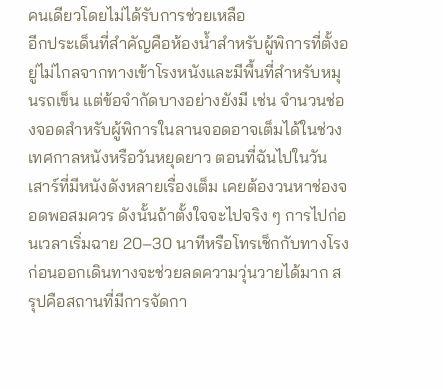คนเดียวโดยไม่ได้รับการช่วยเหลือ
อีกประเด็นที่สำคัญคือห้องน้ำสำหรับผู้พิการที่ตั้งอยู่ไม่ไกลจากทางเข้าโรงหนังและมีพื้นที่สำหรับหมุนรถเข็น แต่ข้อจำกัดบางอย่างยังมี เช่น จำนวนช่องจอดสำหรับผู้พิการในลานจอดอาจเต็มได้ในช่วงเทศกาลหนังหรือวันหยุดยาว ตอนที่ฉันไปในวันเสาร์ที่มีหนังดังหลายเรื่องเต็ม เคยต้องวนหาช่องจอดพอสมควร ดังนั้นถ้าตั้งใจจะไปจริง ๆ การไปก่อนเวลาเริ่มฉาย 20–30 นาทีหรือโทรเช็กกับทางโรงก่อนออกเดินทางจะช่วยลดความวุ่นวายได้มาก สรุปคือสถานที่มีการจัดกา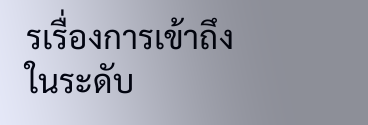รเรื่องการเข้าถึงในระดับ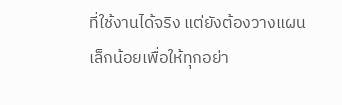ที่ใช้งานได้จริง แต่ยังต้องวางแผนเล็กน้อยเพื่อให้ทุกอย่า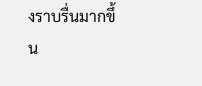งราบรื่นมากขึ้น